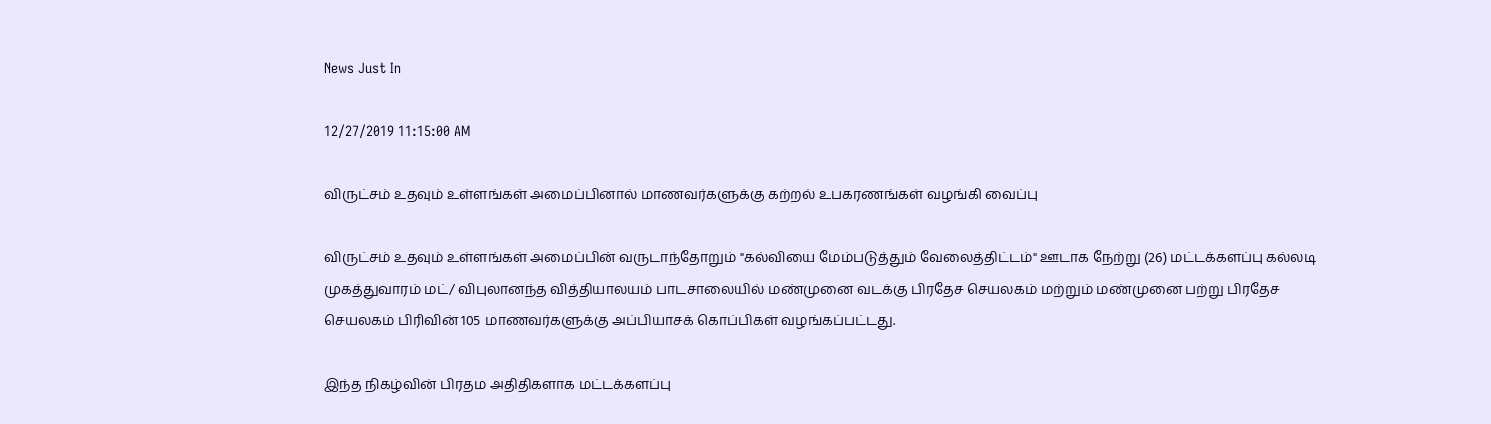News Just In

12/27/2019 11:15:00 AM

விருட்சம் உதவும் உள்ளங்கள் அமைப்பினால் மாணவர்களுக்கு கற்றல் உபகரணங்கள் வழங்கி வைப்பு

விருட்சம் உதவும் உள்ளங்கள் அமைப்பின் வருடாந்தோறும் "கல்வியை மேம்படுத்தும் வேலைத்திட்டம்" ஊடாக நேற்று (26) மட்டக்களப்பு கல்லடி முகத்துவாரம் மட்/ விபுலானந்த வித்தியாலயம் பாடசாலையில் மண்முனை வடக்கு பிரதேச செயலகம் மற்றும் மண்முனை பற்று பிரதேச செயலகம் பிரிவின் 105 மாணவர்களுக்கு அப்பியாசக் கொப்பிகள் வழங்கப்பட்டது.

இந்த நிகழ்வின் பிரதம அதிதிகளாக மட்டக்களப்பு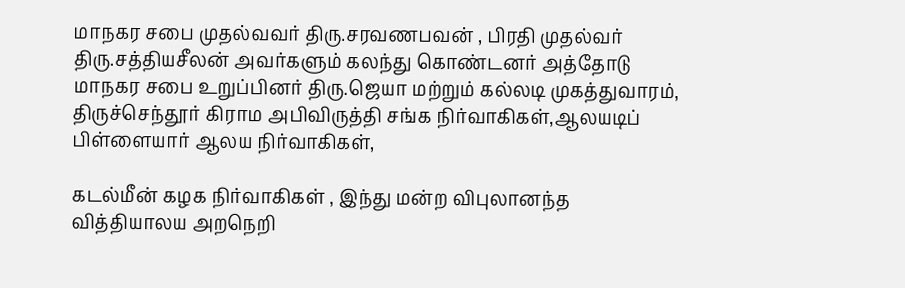மாநகர சபை முதல்வவர் திரு.சரவணபவன் , பிரதி முதல்வர் திரு.சத்தியசீலன் அவர்களும் கலந்து கொண்டனர் அத்தோடு மாநகர சபை உறுப்பினர் திரு.ஜெயா மற்றும் கல்லடி முகத்துவாரம், திருச்செந்தூர் கிராம அபிவிருத்தி சங்க நிர்வாகிகள்,ஆலயடிப் பிள்ளையார் ஆலய நிர்வாகிகள்,

கடல்மீன் கழக நிர்வாகிகள் , இந்து மன்ற விபுலானந்த வித்தியாலய அறநெறி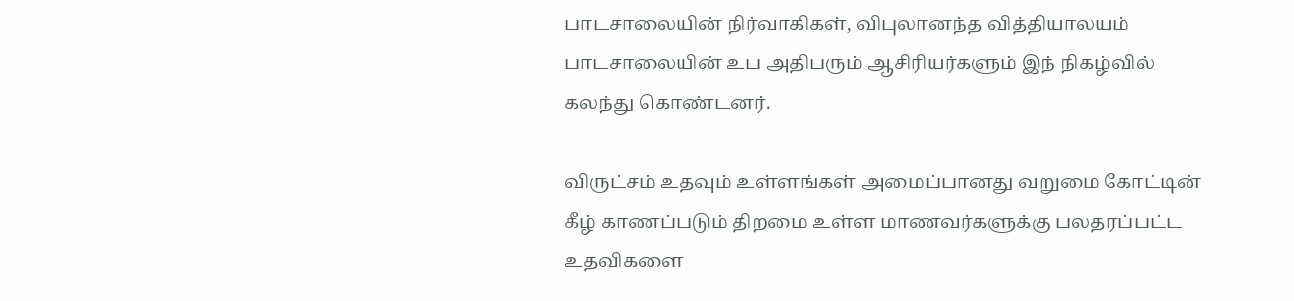பாடசாலையின் நிர்வாகிகள், விபுலானந்த வித்தியாலயம் பாடசாலையின் உப அதிபரும் ஆசிரியர்களும் இந் நிகழ்வில் கலந்து கொண்டனர்.

விருட்சம் உதவும் உள்ளங்கள் அமைப்பானது வறுமை கோட்டின் கீழ் காணப்படும் திறமை உள்ள மாணவர்களுக்கு பலதரப்பட்ட உதவிகளை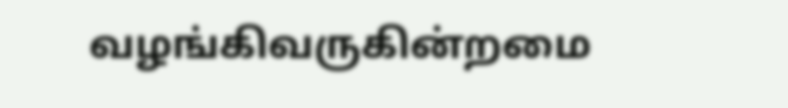வழங்கிவருகின்றமை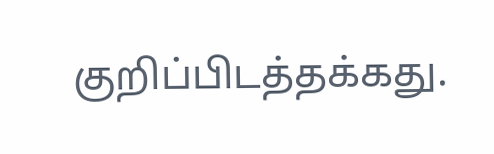குறிப்பிடத்தக்கது.